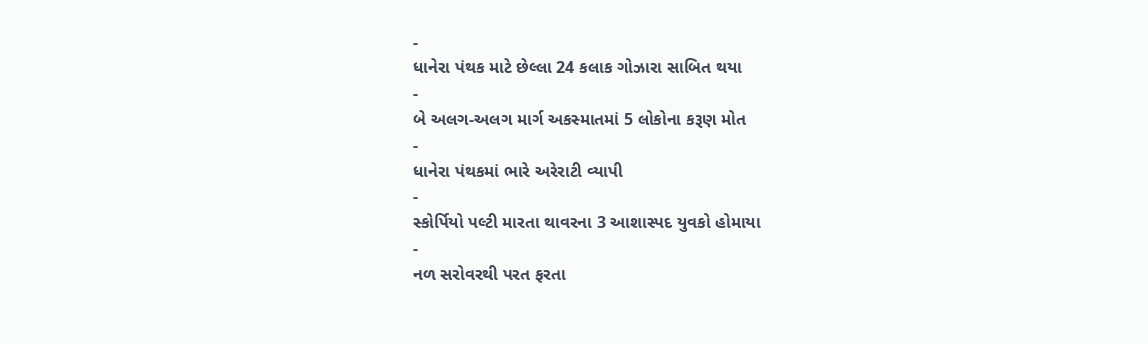-
ધાનેરા પંથક માટે છેલ્લા 24 કલાક ગોઝારા સાબિત થયા
-
બે અલગ-અલગ માર્ગ અકસ્માતમાં 5 લોકોના કરૂણ મોત
-
ધાનેરા પંથકમાં ભારે અરેરાટી વ્યાપી
-
સ્કોર્પિયો પલ્ટી મારતા થાવરના 3 આશાસ્પદ યુવકો હોમાયા
-
નળ સરોવરથી પરત ફરતા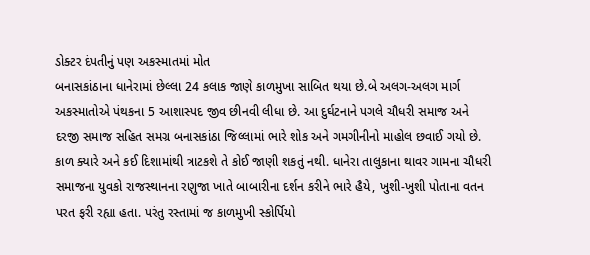ડોક્ટર દંપતીનું પણ અકસ્માતમાં મોત
બનાસકાંઠાના ધાનેરામાં છેલ્લા 24 કલાક જાણે કાળમુખા સાબિત થયા છે.બે અલગ-અલગ માર્ગ અકસ્માતોએ પંથકના 5 આશાસ્પદ જીવ છીનવી લીધા છે. આ દુર્ઘટનાને પગલે ચૌધરી સમાજ અને દરજી સમાજ સહિત સમગ્ર બનાસકાંઠા જિલ્લામાં ભારે શોક અને ગમગીનીનો માહોલ છવાઈ ગયો છે.
કાળ ક્યારે અને કઈ દિશામાંથી ત્રાટકશે તે કોઈ જાણી શકતું નથી. ધાનેરા તાલુકાના થાવર ગામના ચૌધરી સમાજના યુવકો રાજસ્થાનના રણુજા ખાતે બાબારીના દર્શન કરીને ભારે હૈયે, ખુશી-ખુશી પોતાના વતન પરત ફરી રહ્યા હતા. પરંતુ રસ્તામાં જ કાળમુખી સ્કોર્પિયો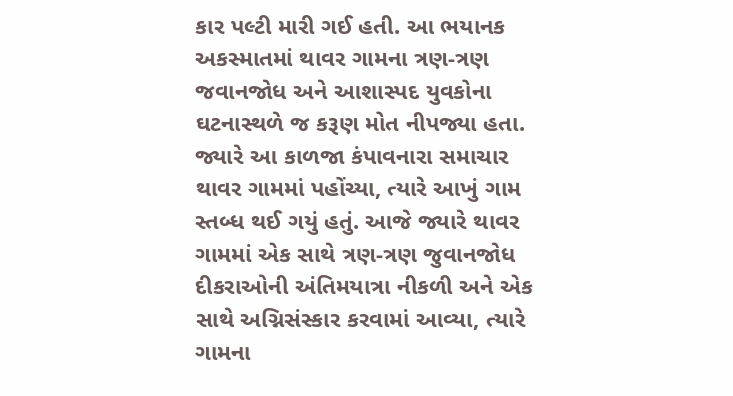કાર પલ્ટી મારી ગઈ હતી. આ ભયાનક અકસ્માતમાં થાવર ગામના ત્રણ-ત્રણ જવાનજોધ અને આશાસ્પદ યુવકોના ઘટનાસ્થળે જ કરૂણ મોત નીપજ્યા હતા.
જ્યારે આ કાળજા કંપાવનારા સમાચાર થાવર ગામમાં પહોંચ્યા, ત્યારે આખું ગામ સ્તબ્ધ થઈ ગયું હતું. આજે જ્યારે થાવર ગામમાં એક સાથે ત્રણ-ત્રણ જુવાનજોધ દીકરાઓની અંતિમયાત્રા નીકળી અને એક સાથે અગ્નિસંસ્કાર કરવામાં આવ્યા, ત્યારે ગામના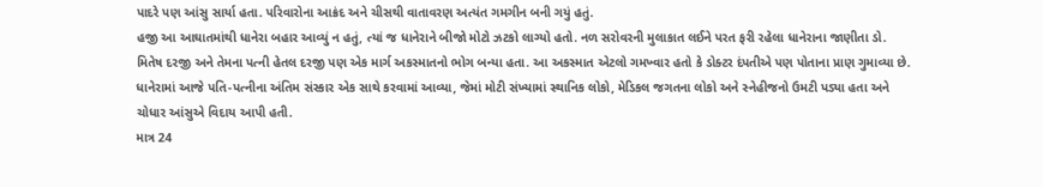પાદરે પણ આંસુ સાર્યા હતા. પરિવારોના આક્રંદ અને ચીસથી વાતાવરણ અત્યંત ગમગીન બની ગયું હતું.
હજી આ આઘાતમાંથી ધાનેરા બહાર આવ્યું ન હતું, ત્યાં જ ધાનેરાને બીજો મોટો ઝટકો લાગ્યો હતો. નળ સરોવરની મુલાકાત લઈને પરત ફરી રહેલા ધાનેરાના જાણીતા ડો. મિતેષ દરજી અને તેમના પત્ની હેતલ દરજી પણ એક માર્ગ અકસ્માતનો ભોગ બન્યા હતા. આ અકસ્માત એટલો ગમખ્વાર હતો કે ડોક્ટર દંપતીએ પણ પોતાના પ્રાણ ગુમાવ્યા છે. ધાનેરામાં આજે પતિ-પત્નીના અંતિમ સંસ્કાર એક સાથે કરવામાં આવ્યા, જેમાં મોટી સંખ્યામાં સ્થાનિક લોકો, મેડિકલ જગતના લોકો અને સ્નેહીજનો ઉમટી પડ્યા હતા અને ચોધાર આંસુએ વિદાય આપી હતી.
માત્ર 24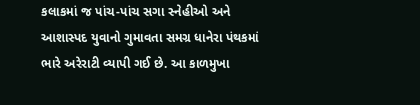કલાકમાં જ પાંચ-પાંચ સગા સ્નેહીઓ અને આશાસ્પદ યુવાનો ગુમાવતા સમગ્ર ધાનેરા પંથકમાં ભારે અરેરાટી વ્યાપી ગઈ છે. આ કાળમુખા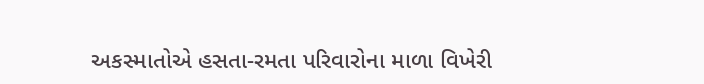અકસ્માતોએ હસતા-રમતા પરિવારોના માળા વિખેરી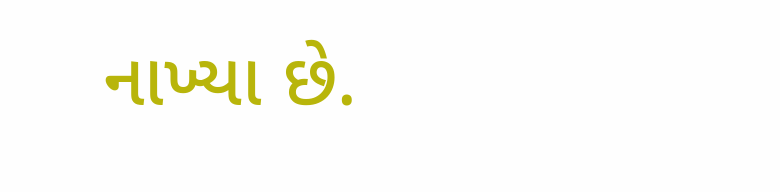નાખ્યા છે.